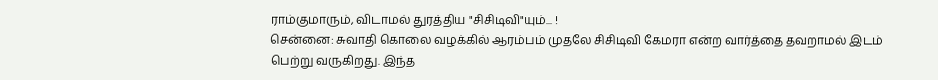ராம்குமாரும், விடாமல் துரத்திய "சிசிடிவி"யும்... !
சென்னை: சுவாதி கொலை வழக்கில் ஆரம்பம் முதலே சிசிடிவி கேமரா என்ற வார்த்தை தவறாமல் இடம் பெற்று வருகிறது. இந்த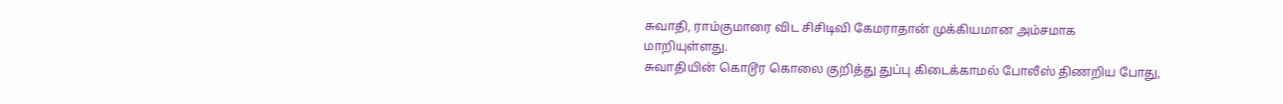சுவாதி, ராம்குமாரை விட சிசிடிவி கேமராதான் முக்கியமான அம்சமாக மாறியுள்ளது.
சுவாதியின் கொடூர கொலை குறித்து துப்பு கிடைக்காமல் போலீஸ் திணறிய போது,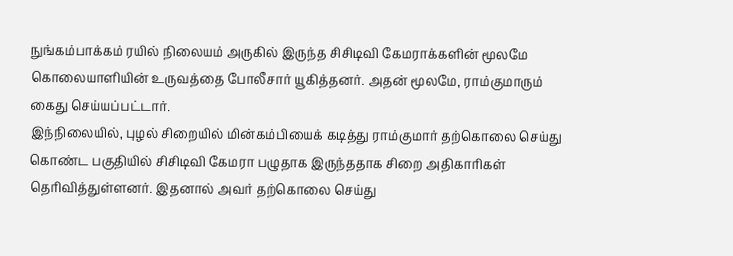நுங்கம்பாக்கம் ரயில் நிலையம் அருகில் இருந்த சிசிடிவி கேமராக்களின் மூலமே கொலையாளியின் உருவத்தை போலீசார் யூகித்தனர். அதன் மூலமே, ராம்குமாரும் கைது செய்யப்பட்டார்.
இந்நிலையில், புழல் சிறையில் மின்கம்பியைக் கடித்து ராம்குமார் தற்கொலை செய்து கொண்ட பகுதியில் சிசிடிவி கேமரா பழுதாக இருந்ததாக சிறை அதிகாரிகள் தெரிவித்துள்ளனர். இதனால் அவர் தற்கொலை செய்து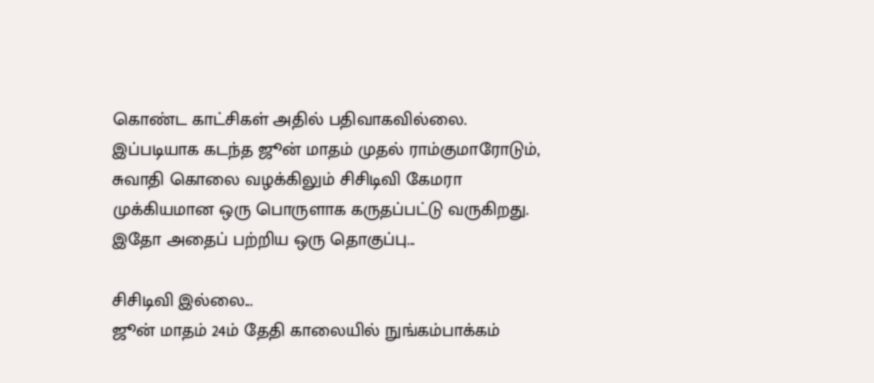கொண்ட காட்சிகள் அதில் பதிவாகவில்லை.
இப்படியாக கடந்த ஜூன் மாதம் முதல் ராம்குமாரோடும், சுவாதி கொலை வழக்கிலும் சிசிடிவி கேமரா முக்கியமான ஒரு பொருளாக கருதப்பட்டு வருகிறது.
இதோ அதைப் பற்றிய ஒரு தொகுப்பு...

சிசிடிவி இல்லை...
ஜூன் மாதம் 24ம் தேதி காலையில் நுங்கம்பாக்கம்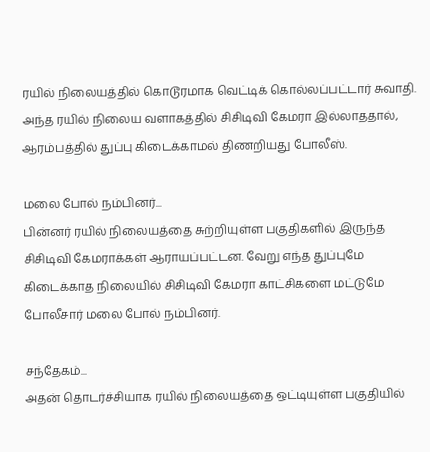ரயில் நிலையத்தில் கொடூரமாக வெட்டிக் கொல்லப்பட்டார் சுவாதி. அந்த ரயில் நிலைய வளாகத்தில் சிசிடிவி கேமரா இல்லாததால், ஆரம்பத்தில் துப்பு கிடைக்காமல் திணறியது போலீஸ்.

மலை போல் நம்பினர்...
பின்னர் ரயில் நிலையத்தை சுற்றியுள்ள பகுதிகளில் இருந்த சிசிடிவி கேமராக்கள் ஆராயப்பட்டன. வேறு எந்த துப்புமே கிடைக்காத நிலையில் சிசிடிவி கேமரா காட்சிகளை மட்டுமே போலீசார் மலை போல் நம்பினர்.

சந்தேகம்...
அதன் தொடர்ச்சியாக ரயில் நிலையத்தை ஒட்டியுள்ள பகுதியில்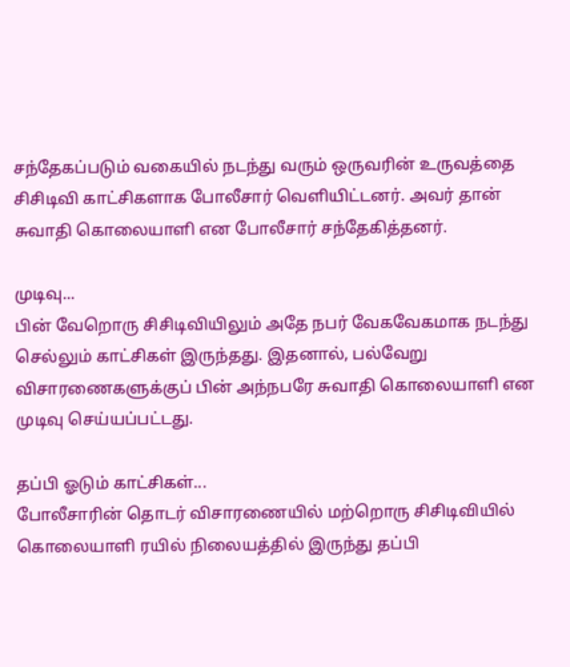சந்தேகப்படும் வகையில் நடந்து வரும் ஒருவரின் உருவத்தை சிசிடிவி காட்சிகளாக போலீசார் வெளியிட்டனர். அவர் தான் சுவாதி கொலையாளி என போலீசார் சந்தேகித்தனர்.

முடிவு...
பின் வேறொரு சிசிடிவியிலும் அதே நபர் வேகவேகமாக நடந்து செல்லும் காட்சிகள் இருந்தது. இதனால், பல்வேறு விசாரணைகளுக்குப் பின் அந்நபரே சுவாதி கொலையாளி என முடிவு செய்யப்பட்டது.

தப்பி ஓடும் காட்சிகள்...
போலீசாரின் தொடர் விசாரணையில் மற்றொரு சிசிடிவியில் கொலையாளி ரயில் நிலையத்தில் இருந்து தப்பி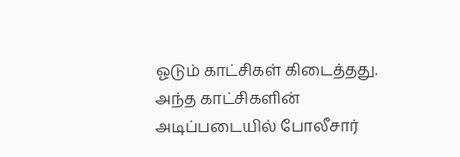ஓடும் காட்சிகள் கிடைத்தது. அந்த காட்சிகளின் அடிப்படையில் போலீசார்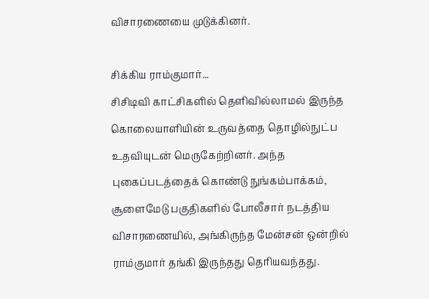விசாரணையை முடுக்கினர்.

சிக்கிய ராம்குமார்...
சிசிடிவி காட்சிகளில் தெளிவில்லாமல் இருந்த கொலையாளியின் உருவத்தை தொழில்நுட்ப உதவியுடன் மெருகேற்றினர். அந்த புகைப்படத்தைக் கொண்டு நுங்கம்பாக்கம், சூளைமேடு பகுதிகளில் போலீசார் நடத்திய விசாரணையில், அங்கிருந்த மேன்சன் ஒன்றில் ராம்குமார் தங்கி இருந்தது தெரியவந்தது.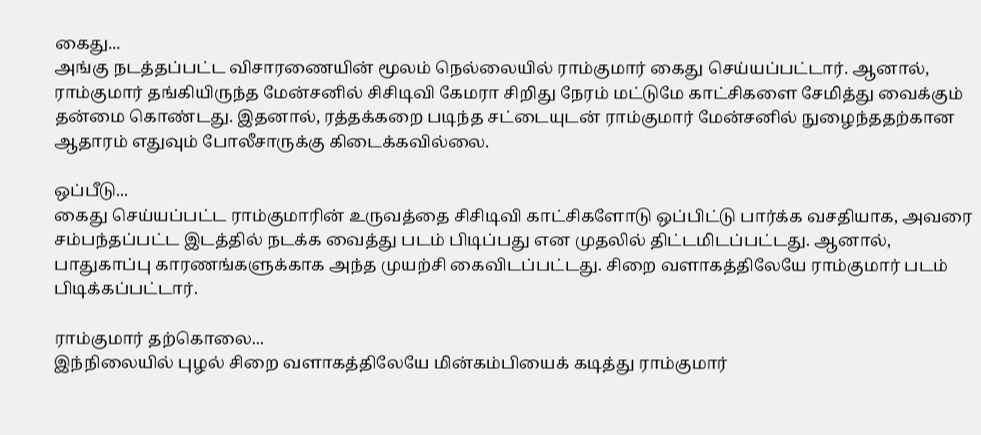கைது...
அங்கு நடத்தப்பட்ட விசாரணையின் மூலம் நெல்லையில் ராம்குமார் கைது செய்யப்பட்டார். ஆனால், ராம்குமார் தங்கியிருந்த மேன்சனில் சிசிடிவி கேமரா சிறிது நேரம் மட்டுமே காட்சிகளை சேமித்து வைக்கும் தன்மை கொண்டது. இதனால், ரத்தக்கறை படிந்த சட்டையுடன் ராம்குமார் மேன்சனில் நுழைந்ததற்கான ஆதாரம் எதுவும் போலீசாருக்கு கிடைக்கவில்லை.

ஒப்பீடு...
கைது செய்யப்பட்ட ராம்குமாரின் உருவத்தை சிசிடிவி காட்சிகளோடு ஒப்பிட்டு பார்க்க வசதியாக, அவரை சம்பந்தப்பட்ட இடத்தில் நடக்க வைத்து படம் பிடிப்பது என முதலில் திட்டமிடப்பட்டது. ஆனால், பாதுகாப்பு காரணங்களுக்காக அந்த முயற்சி கைவிடப்பட்டது. சிறை வளாகத்திலேயே ராம்குமார் படம் பிடிக்கப்பட்டார்.

ராம்குமார் தற்கொலை...
இந்நிலையில் புழல் சிறை வளாகத்திலேயே மின்கம்பியைக் கடித்து ராம்குமார்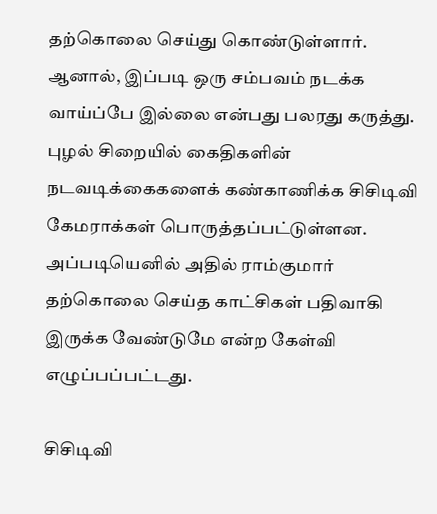தற்கொலை செய்து கொண்டுள்ளார். ஆனால், இப்படி ஒரு சம்பவம் நடக்க வாய்ப்பே இல்லை என்பது பலரது கருத்து. புழல் சிறையில் கைதிகளின் நடவடிக்கைகளைக் கண்காணிக்க சிசிடிவி கேமராக்கள் பொருத்தப்பட்டுள்ளன. அப்படியெனில் அதில் ராம்குமார் தற்கொலை செய்த காட்சிகள் பதிவாகி இருக்க வேண்டுமே என்ற கேள்வி எழுப்பப்பட்டது.

சிசிடிவி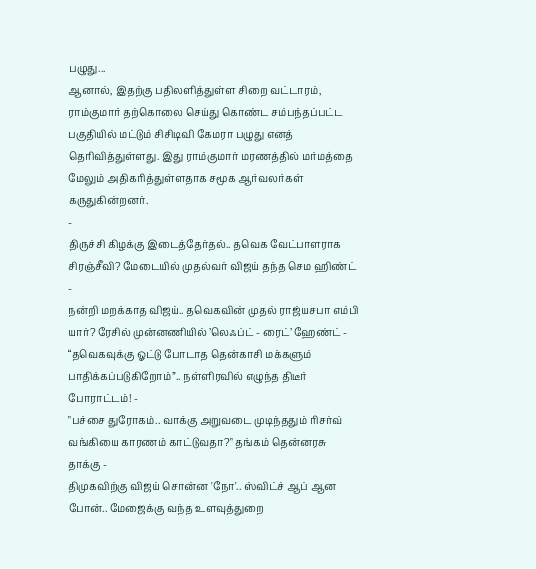பழுது...
ஆனால், இதற்கு பதிலளித்துள்ள சிறை வட்டாரம், ராம்குமார் தற்கொலை செய்து கொண்ட சம்பந்தப்பட்ட பகுதியில் மட்டும் சிசிடிவி கேமரா பழுது எனத் தெரிவித்துள்ளது. இது ராம்குமார் மரணத்தில் மர்மத்தை மேலும் அதிகரித்துள்ளதாக சமூக ஆர்வலர்கள் கருதுகின்றனர்.
-
திருச்சி கிழக்கு இடைத்தேர்தல்.. தவெக வேட்பாளராக சிரஞ்சீவி? மேடையில் முதல்வர் விஜய் தந்த செம ஹிண்ட் -
நன்றி மறக்காத விஜய்.. தவெகவின் முதல் ராஜ்யசபா எம்பி யார்? ரேசில் முன்னணியில் ’லெஃப்ட் - ரைட்’ ஹேண்ட் -
“தவெகவுக்கு ஓட்டு போடாத தென்காசி மக்களும் பாதிக்கப்படுகிறோம்”.. நள்ளிரவில் எழுந்த திடீர் போராட்டம்! -
"பச்சை துரோகம்.. வாக்கு அறுவடை முடிந்ததும் ரிசர்வ் வங்கியை காரணம் காட்டுவதா?" தங்கம் தென்னரசு தாக்கு -
திமுகவிற்கு விஜய் சொன்ன 'நோ'.. ஸ்விட்ச் ஆப் ஆன போன்.. மேஜைக்கு வந்த உளவுத்துறை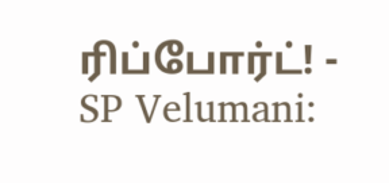ரிப்போர்ட்! -
SP Velumani: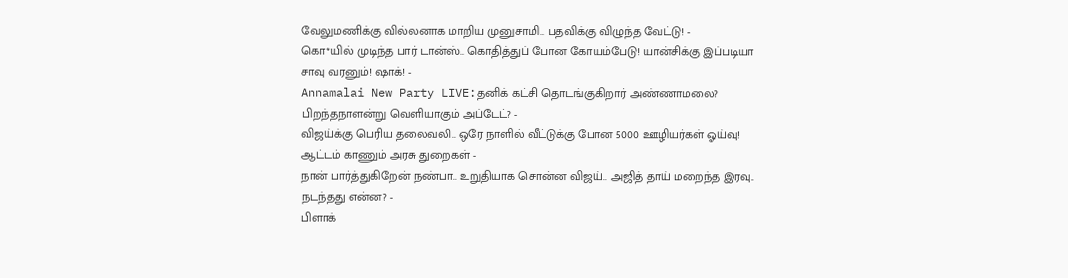வேலுமணிக்கு வில்லனாக மாறிய முனுசாமி.. பதவிக்கு விழுந்த வேட்டு! -
கொ*யில் முடிந்த பார் டான்ஸ்.. கொதித்துப் போன கோயம்பேடு! யான்சிக்கு இப்படியா சாவு வரனும்! ஷாக்! -
Annamalai New Party LIVE:தனிக் கட்சி தொடங்குகிறார் அண்ணாமலை? பிறந்தநாளன்று வெளியாகும் அப்டேட்? -
விஜய்க்கு பெரிய தலைவலி.. ஒரே நாளில் வீட்டுக்கு போன 5000 ஊழியர்கள் ஓய்வு! ஆட்டம் காணும் அரசு துறைகள் -
நான் பார்த்துகிறேன் நண்பா.. உறுதியாக சொன்ன விஜய்.. அஜித் தாய் மறைந்த இரவு.. நடந்தது என்ன? -
பிளாக்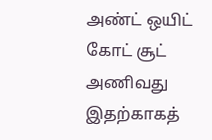அண்ட் ஒயிட் கோட் சூட் அணிவது இதற்காகத்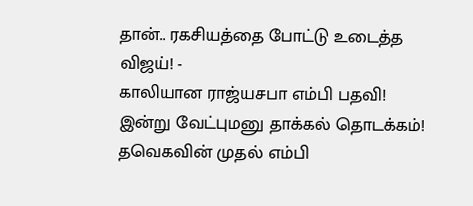தான்.. ரகசியத்தை போட்டு உடைத்த விஜய்! -
காலியான ராஜ்யசபா எம்பி பதவி! இன்று வேட்புமனு தாக்கல் தொடக்கம்! தவெகவின் முதல் எம்பி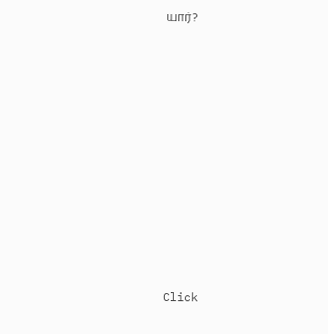யார்?












Click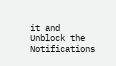it and Unblock the Notifications